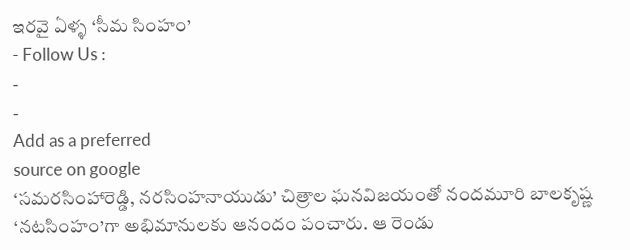ఇరవై ఏళ్ళ ‘సీమ సింహం’
- Follow Us :
-
-
Add as a preferred
source on google
‘సమరసింహారెడ్డి, నరసింహనాయుడు’ చిత్రాల ఘనవిజయంతో నందమూరి బాలకృష్ణ ‘నటసింహం’గా అభిమానులకు ఆనందం పంచారు. ఆ రెండు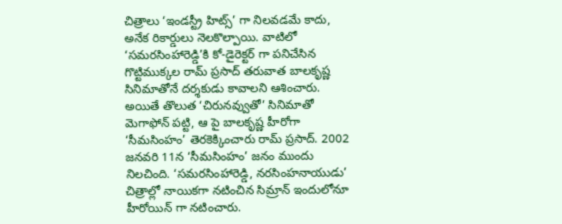చిత్రాలు ‘ఇండస్ట్రీ హిట్స్’ గా నిలవడమే కాదు, అనేక రికార్డులు నెలకొల్పాయి. వాటిలో ‘సమరసింహారెడ్డి’కి కో-డైరెక్టర్ గా పనిచేసిన గొట్టిముక్కల రామ్ ప్రసాద్ తరువాత బాలకృష్ణ సినిమాతోనే దర్శకుడు కావాలని ఆశించారు. అయితే తొలుత ‘చిరునవ్వుతో’ సినిమాతో మెగాఫోన్ పట్టి, ఆ పై బాలకృష్ణ హీరోగా ‘సీమసింహం’ తెరకెక్కించారు రామ్ ప్రసాద్. 2002 జనవరి 11న ‘సీమసింహం’ జనం ముందు నిలచింది. ‘సమరసింహారెడ్డి, నరసింహనాయుడు’ చిత్రాల్లో నాయికగా నటించిన సిమ్రాన్ ఇందులోనూ హీరోయిన్ గా నటించారు.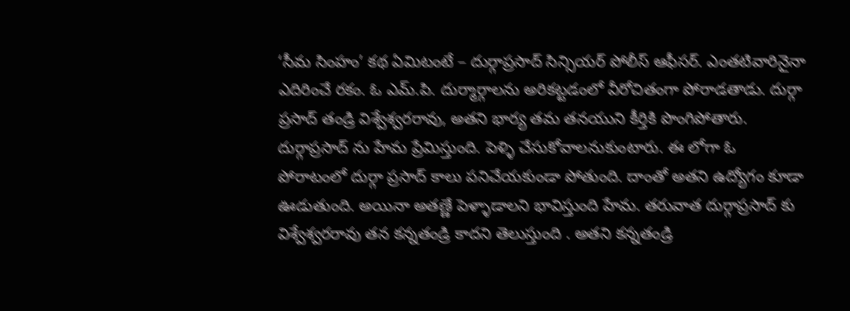‘సీమ సింహం’ కథ ఏమిటంటే – దుర్గాప్రసాద్ సిన్సియర్ పోలీస్ ఆఫీసర్. ఎంతటివారినైనా ఎదిరించే రకం. ఓ ఎమ్.పి. దుర్మార్గాలను అరికట్టడంలో వీరోచితంగా పోరాడతాడు. దుర్గా ప్రసాద్ తండ్రి విశ్వేశ్వరరావు, అతని భార్య తమ తనయుని కీర్తికి పొంగిపోతారు. దుర్గాప్రసాద్ ను హేమ ప్రేమిస్తుంది. పెళ్ళి చేసుకోవాలనుకుంటారు. ఈ లోగా ఓ పోరాటంలో దుర్గా ప్రసాద్ కాలు పనిచేయకుండా పోతుంది. దాంతో అతని ఉద్యోగం కూడా ఊడుతుంది. అయినా అతణ్ణే పెళ్ళాడాలని భావిస్తుంది హేమ. తరువాత దుర్గాప్రసాద్ కు విశ్వేశ్వరరావు తన కన్నతండ్రి కాదని తెలుస్తుంది . అతని కన్నతండ్రి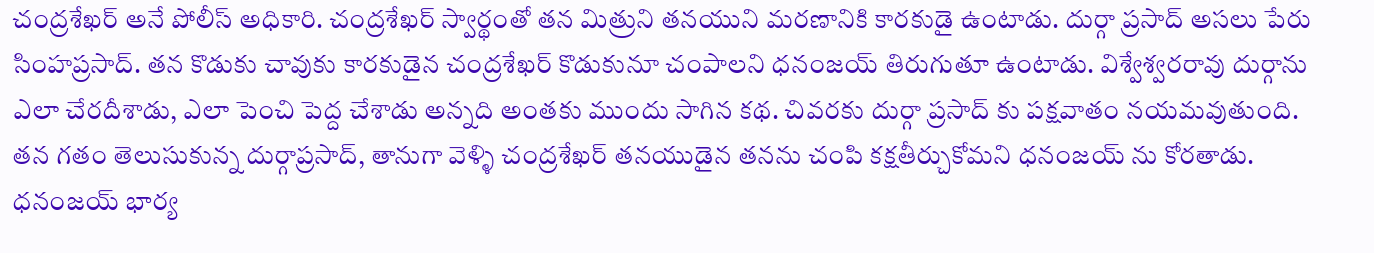చంద్రశేఖర్ అనే పోలీస్ అధికారి. చంద్రశేఖర్ స్వార్థంతో తన మిత్రుని తనయుని మరణానికి కారకుడై ఉంటాడు. దుర్గా ప్రసాద్ అసలు పేరు సింహప్రసాద్. తన కొడుకు చావుకు కారకుడైన చంద్రశేఖర్ కొడుకునూ చంపాలని ధనంజయ్ తిరుగుతూ ఉంటాడు. విశ్వేశ్వరరావు దుర్గాను ఎలా చేరదీశాడు, ఎలా పెంచి పెద్ద చేశాడు అన్నది అంతకు ముందు సాగిన కథ. చివరకు దుర్గా ప్రసాద్ కు పక్షవాతం నయమవుతుంది. తన గతం తెలుసుకున్న దుర్గాప్రసాద్, తానుగా వెళ్ళి చంద్రశేఖర్ తనయుడైన తనను చంపి కక్షతీర్చుకోమని ధనంజయ్ ను కోరతాడు. ధనంజయ్ భార్య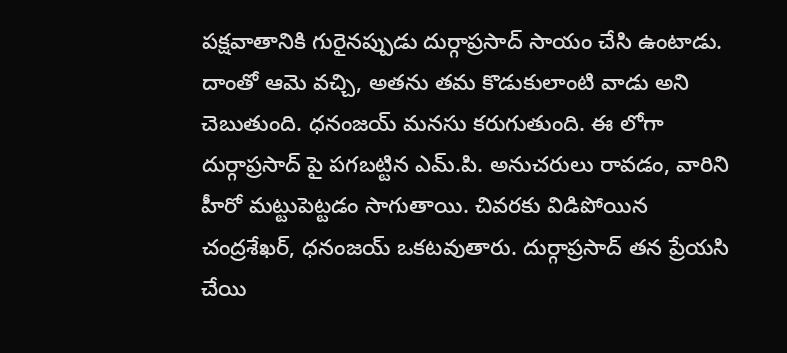పక్షవాతానికి గురైనప్పుడు దుర్గాప్రసాద్ సాయం చేసి ఉంటాడు. దాంతో ఆమె వచ్చి, అతను తమ కొడుకులాంటి వాడు అని చెబుతుంది. ధనంజయ్ మనసు కరుగుతుంది. ఈ లోగా దుర్గాప్రసాద్ పై పగబట్టిన ఎమ్.పి. అనుచరులు రావడం, వారిని హీరో మట్టుపెట్టడం సాగుతాయి. చివరకు విడిపోయిన చంద్రశేఖర్, ధనంజయ్ ఒకటవుతారు. దుర్గాప్రసాద్ తన ప్రేయసి చేయి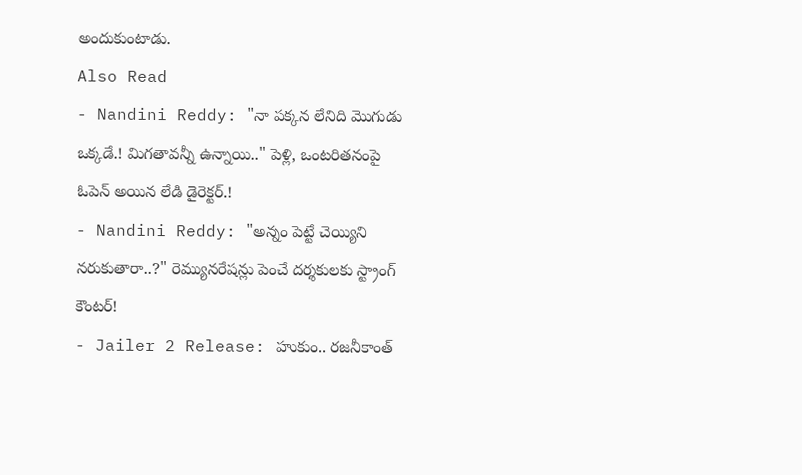అందుకుంటాడు.
Also Read
- Nandini Reddy: "నా పక్కన లేనిది మొగుడు ఒక్కడే.! మిగతావన్నీ ఉన్నాయి.." పెళ్లి, ఒంటరితనంపై ఓపెన్ అయిన లేడి డైరెక్టర్.!
- Nandini Reddy: "అన్నం పెట్టే చెయ్యిని నరుకుతారా..?" రెమ్యునరేషన్లు పెంచే దర్శకులకు స్ట్రాంగ్ కౌంటర్!
- Jailer 2 Release: హుకుం.. రజనీకాంత్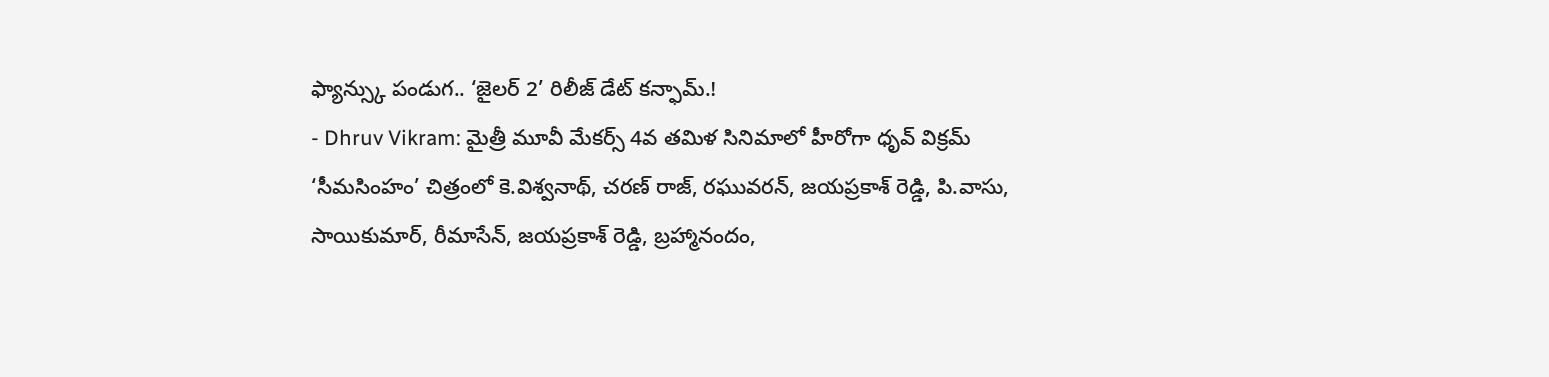ఫ్యాన్స్కు పండుగ.. ‘జైలర్ 2’ రిలీజ్ డేట్ కన్ఫామ్.!
- Dhruv Vikram: మైత్రీ మూవీ మేకర్స్ 4వ తమిళ సినిమాలో హీరోగా ధృవ్ విక్రమ్
‘సీమసింహం’ చిత్రంలో కె.విశ్వనాథ్, చరణ్ రాజ్, రఘువరన్, జయప్రకాశ్ రెడ్డి, పి.వాసు, సాయికుమార్, రీమాసేన్, జయప్రకాశ్ రెడ్డి, బ్రహ్మానందం,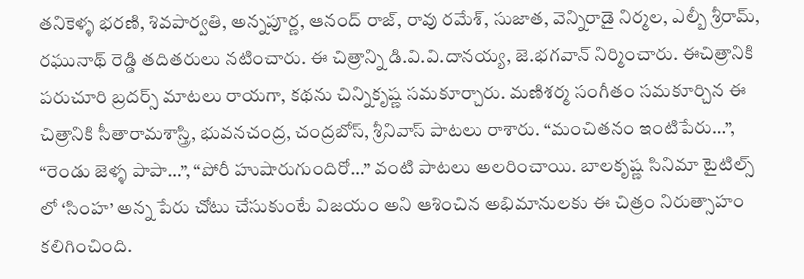తనికెళ్ళ భరణి, శివపార్వతి, అన్నపూర్ణ, ఆనంద్ రాజ్, రావు రమేశ్, సుజాత, వెన్నిరాడై నిర్మల, ఎల్బీ శ్రీరామ్, రఘునాథ్ రెడ్డి తదితరులు నటించారు. ఈ చిత్రాన్ని డి.వి.వి.దానయ్య, జె.భగవాన్ నిర్మించారు. ఈచిత్రానికి పరుచూరి బ్రదర్స్ మాటలు రాయగా, కథను చిన్నికృష్ణ సమకూర్చారు. మణిశర్మ సంగీతం సమకూర్చిన ఈ చిత్రానికి సీతారామశాస్త్రి, భువనచంద్ర, చంద్రబోస్, శ్రీనివాస్ పాటలు రాశారు. “మంచితనం ఇంటిపేరు…”, “రెండు జెళ్ళ పాపా…”, “పోరీ హుషారుగుందిరో…” వంటి పాటలు అలరించాయి. బాలకృష్ణ సినిమా టైటిల్స్ లో ‘సింహ’ అన్న పేరు చోటు చేసుకుంటే విజయం అని ఆశించిన అభిమానులకు ఈ చిత్రం నిరుత్సాహం కలిగించింది.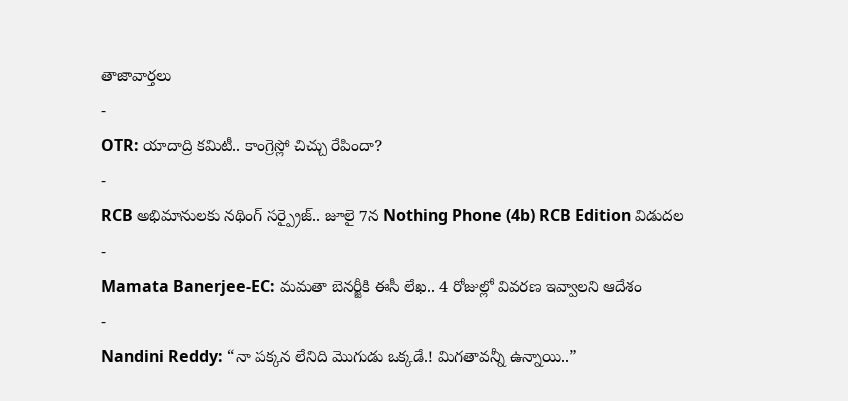తాజావార్తలు
-
OTR: యాదాద్రి కమిటీ.. కాంగ్రెస్లో చిచ్చు రేపిందా?
-
RCB అభిమానులకు నథింగ్ సర్ప్రైజ్.. జూలై 7న Nothing Phone (4b) RCB Edition విడుదల
-
Mamata Banerjee-EC: మమతా బెనర్జీకి ఈసీ లేఖ.. 4 రోజుల్లో వివరణ ఇవ్వాలని ఆదేశం
-
Nandini Reddy: “నా పక్కన లేనిది మొగుడు ఒక్కడే.! మిగతావన్నీ ఉన్నాయి..”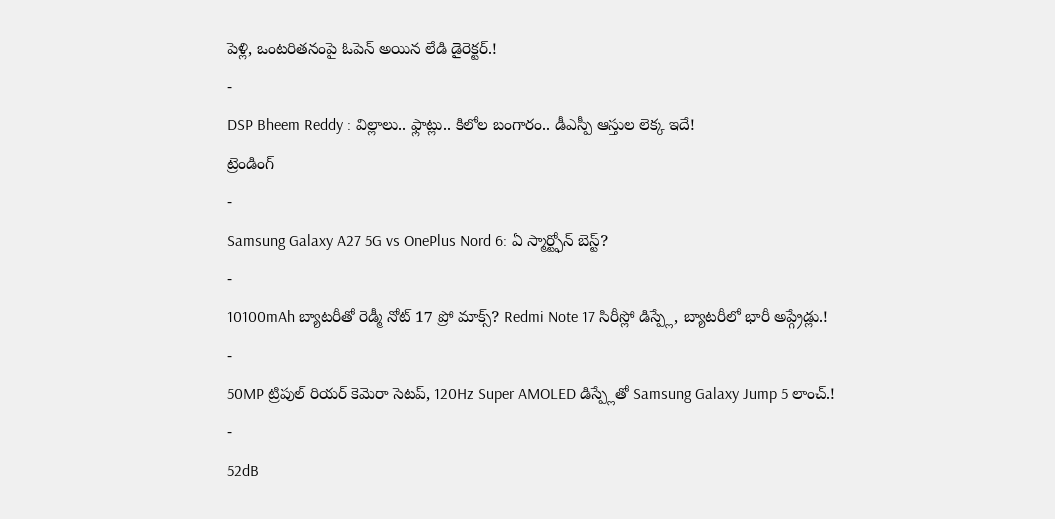పెళ్లి, ఒంటరితనంపై ఓపెన్ అయిన లేడి డైరెక్టర్.!
-
DSP Bheem Reddy : విల్లాలు.. ఫ్లాట్లు.. కిలోల బంగారం.. డీఎస్పీ ఆస్తుల లెక్క ఇదే!
ట్రెండింగ్
-
Samsung Galaxy A27 5G vs OnePlus Nord 6: ఏ స్మార్ట్ఫోన్ బెస్ట్?
-
10100mAh బ్యాటరీతో రెడ్మీ నోట్ 17 ప్రో మాక్స్? Redmi Note 17 సిరీస్లో డిస్ప్లే, బ్యాటరీలో భారీ అప్గ్రేడ్లు.!
-
50MP ట్రిపుల్ రియర్ కెమెరా సెటప్, 120Hz Super AMOLED డిస్ప్లేతో Samsung Galaxy Jump 5 లాంచ్.!
-
52dB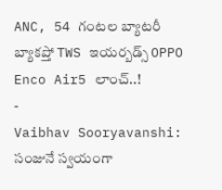ANC, 54 గంటల బ్యాటరీ బ్యాకప్తో TWS ఇయర్బడ్స్ OPPO Enco Air5 లాంచ్..!
-
Vaibhav Sooryavanshi: సంజునే స్వయంగా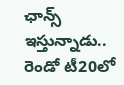ఛాన్స్ ఇస్తున్నాడు.. రెండో టీ20లో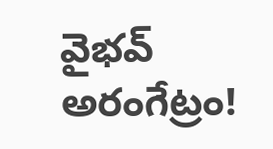వైభవ్ అరంగేట్రం!